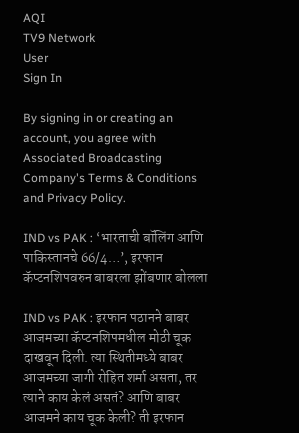AQI
TV9 Network
User
Sign In

By signing in or creating an account, you agree with Associated Broadcasting Company's Terms & Conditions and Privacy Policy.

IND vs PAK : ‘भारताची बॉलिंग आणि पाकिस्तानचे 66/4…’, इरफान कॅप्टनशिपवरुन बाबरला झोंबणार बोलला

IND vs PAK : इरफान पठानने बाबर आजमच्या कॅप्टनशिपमधील मोठी चूक दाखवून दिली. त्या स्थितीमध्ये बाबर आजमच्या जागी रोहित शर्मा असता, तर त्याने काय केलं असतं? आणि बाबर आजमने काय चूक केली? ती इरफान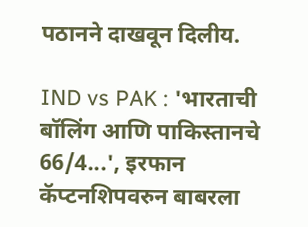पठानने दाखवून दिलीय.

IND vs PAK : 'भारताची बॉलिंग आणि पाकिस्तानचे 66/4...', इरफान कॅप्टनशिपवरुन बाबरला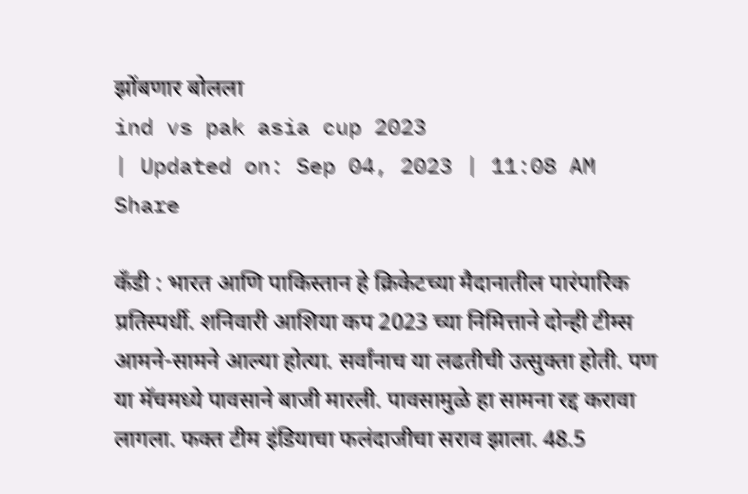झोंबणार बोलला
ind vs pak asia cup 2023
| Updated on: Sep 04, 2023 | 11:08 AM
Share

कँडी : भारत आणि पाकिस्तान हे क्रिकेटच्या मैदानातील पारंपारिक प्रतिस्पर्धी. शनिवारी आशिया कप 2023 च्या निमित्ताने दोन्ही टीम्स आमने-सामने आल्या होत्या. सर्वांनाच या लढतीची उत्सुक्ता होती. पण या मॅचमध्ये पावसाने बाजी मारली. पावसामुळे हा सामना रद्द करावा लागला. फक्त टीम इंडियाचा फलंदाजीचा सराव झाला. 48.5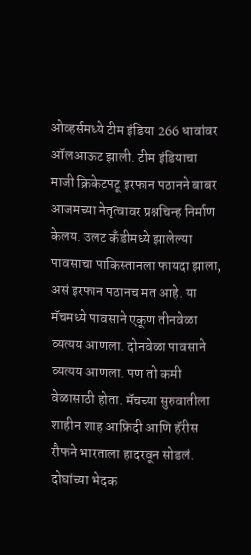ओव्हर्समध्ये टीम इंडिया 266 धावांवर ऑलआऊट झाली. टीम इंडियाचा माजी क्रिकेटपटू इरफान पठानने बाबर आजमच्या नेतृत्वावर प्रश्नचिन्ह निर्माण केलय. उलट कँडीमध्ये झालेल्या पावसाचा पाकिस्तानला फायदा झाला, असं इरफान पठानच मत आहे. या मॅचमध्ये पावसाने एकूण तीनवेळा व्यत्यय आणला. दोनवेळा पावसाने व्यत्यय आणला. पण तो कमी वेळासाठी होता. मॅचच्या सुरुवातीला शाहीन शाह आफ्रिदी आणि हॅरीस रौफने भारताला हादरवून सोडलं. दोघांच्या भेदक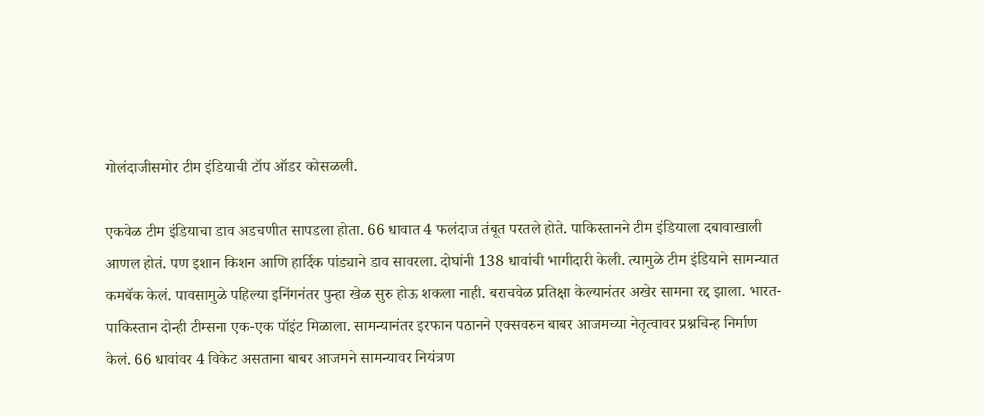गोलंदाजीसमोर टीम इंडियाची टॉप ऑडर कोसळली.

एकवेळ टीम इंडियाचा डाव अडचणीत सापडला होता. 66 धावात 4 फलंदाज तंबूत परतले होते. पाकिस्तानने टीम इंडियाला दबावाखाली आणल होतं. पण इशान किशन आणि हार्दिक पांड्याने डाव सावरला. दोघांनी 138 धावांची भागीदारी केली. त्यामुळे टीम इंडियाने सामन्यात कमबॅक केलं. पावसामुळे पहिल्या इनिंगनंतर पुन्हा खेळ सुरु होऊ शकला नाही. बराचवेळ प्रतिक्षा केल्यानंतर अखेर सामना रद्द झाला. भारत-पाकिस्तान दोन्ही टीम्सना एक-एक पॉइंट मिळाला. सामन्यानंतर इरफान पठानने एक्सवरुन बाबर आजमच्या नेतृत्वावर प्रश्नचिन्ह निर्माण केलं. 66 धावांवर 4 विकेट असताना बाबर आजमने सामन्यावर नियंत्रण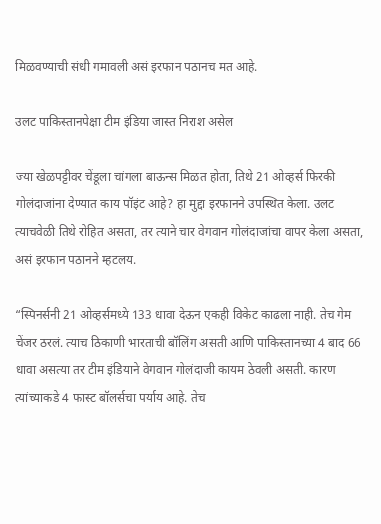मिळवण्याची संधी गमावली असं इरफान पठानच मत आहे.

उलट पाकिस्तानपेक्षा टीम इंडिया जास्त निराश असेल

ज्या खेळपट्टीवर चेंडूला चांगला बाऊन्स मिळत होता, तिथे 21 ओव्हर्स फिरकी गोलंदाजांना देण्यात काय पॉइंट आहे? हा मुद्दा इरफानने उपस्थित केला. उलट त्याचवेळी तिथे रोहित असता, तर त्याने चार वेगवान गोलंदाजांचा वापर केला असता, असं इरफान पठानने म्हटलय.

“स्पिनर्सनी 21 ओव्हर्समध्ये 133 धावा देऊन एकही विकेट काढला नाही. तेच गेम चेंजर ठरलं. त्याच ठिकाणी भारताची बॉलिंग असती आणि पाकिस्तानच्या 4 बाद 66 धावा असत्या तर टीम इंडियाने वेगवान गोलंदाजी कायम ठेवली असती. कारण त्यांच्याकडे 4 फास्ट बॉलर्सचा पर्याय आहे. तेच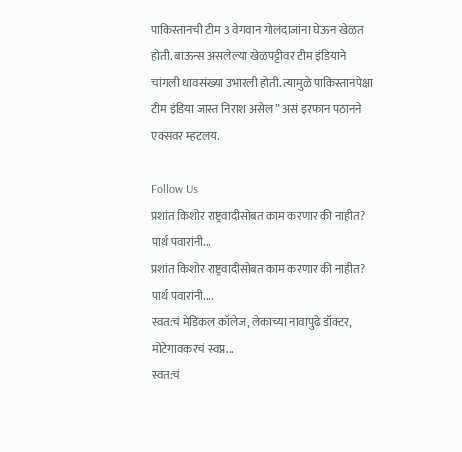पाकिस्तानची टीम 3 वेगवान गोलंदाजांना घेऊन खेळत होती. बाऊन्स असलेल्या खेळपट्टीवर टीम इंडियाने चांगली धावसंख्या उभारली होती. त्यामुळे पाकिस्तानपेक्षा टीम इंडिया जास्त निराश असेल” असं इरफान पठानने एक्सवर म्हटलय.

Follow Us
प्रशांत किशोर राष्ट्रवादीसोबत काम करणार की नाहीत? पार्थ पवारांनी...
प्रशांत किशोर राष्ट्रवादीसोबत काम करणार की नाहीत? पार्थ पवारांनी....
स्वत:चं मेडिकल कॉलेज, लेकाच्या नावापुढे डॉक्टर, मोटेगावकरचं स्वप्न...
स्वत:चं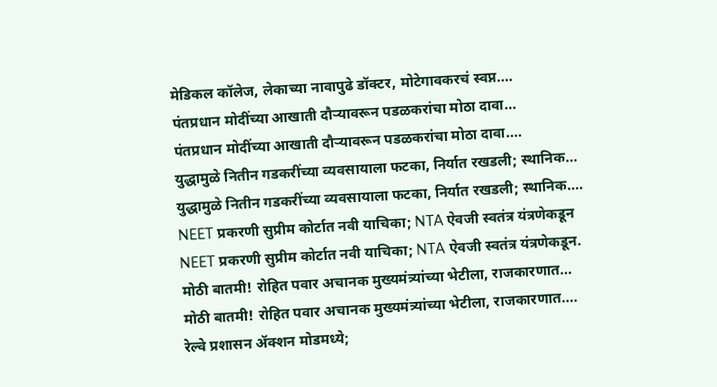मेडिकल कॉलेज, लेकाच्या नावापुढे डॉक्टर, मोटेगावकरचं स्वप्न....
पंतप्रधान मोदींच्या आखाती दौऱ्यावरून पडळकरांचा मोठा दावा...
पंतप्रधान मोदींच्या आखाती दौऱ्यावरून पडळकरांचा मोठा दावा....
युद्धामुळे नितीन गडकरींच्या व्यवसायाला फटका, निर्यात रखडली; स्थानिक...
युद्धामुळे नितीन गडकरींच्या व्यवसायाला फटका, निर्यात रखडली; स्थानिक....
NEET प्रकरणी सुप्रीम कोर्टात नवी याचिका; NTA ऐवजी स्वतंत्र यंत्रणेकडून
NEET प्रकरणी सुप्रीम कोर्टात नवी याचिका; NTA ऐवजी स्वतंत्र यंत्रणेकडून.
मोठी बातमी! रोहित पवार अचानक मुख्यमंत्र्यांच्या भेटीला, राजकारणात...
मोठी बातमी! रोहित पवार अचानक मुख्यमंत्र्यांच्या भेटीला, राजकारणात....
रेल्वे प्रशासन ॲक्शन मोडमध्ये;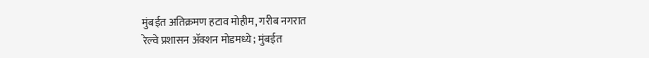मुंबईत अतिक्रमण हटाव मोहीम, गरीब नगरात
रेल्वे प्रशासन ॲक्शन मोडमध्ये; मुंबईत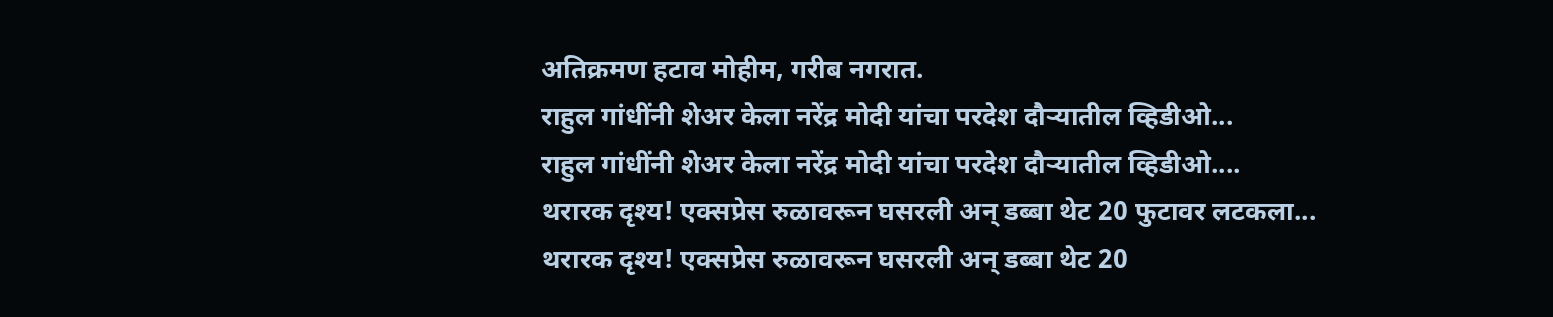अतिक्रमण हटाव मोहीम, गरीब नगरात.
राहुल गांधींनी शेअर केला नरेंद्र मोदी यांचा परदेश दौऱ्यातील व्हिडीओ...
राहुल गांधींनी शेअर केला नरेंद्र मोदी यांचा परदेश दौऱ्यातील व्हिडीओ....
थरारक दृश्य! एक्सप्रेस रुळावरून घसरली अन् डब्बा थेट 20 फुटावर लटकला...
थरारक दृश्य! एक्सप्रेस रुळावरून घसरली अन् डब्बा थेट 20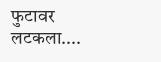फुटावर लटकला....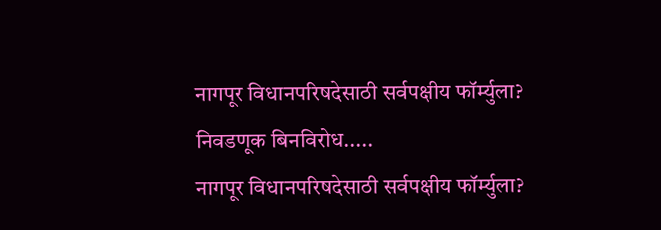नागपूर विधानपरिषदेसाठी सर्वपक्षीय फॉर्म्युला? निवडणूक बिनविरोध.....
नागपूर विधानपरिषदेसाठी सर्वपक्षीय फॉर्म्युला?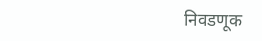निवडणूक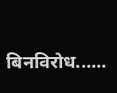बिनविरोध......